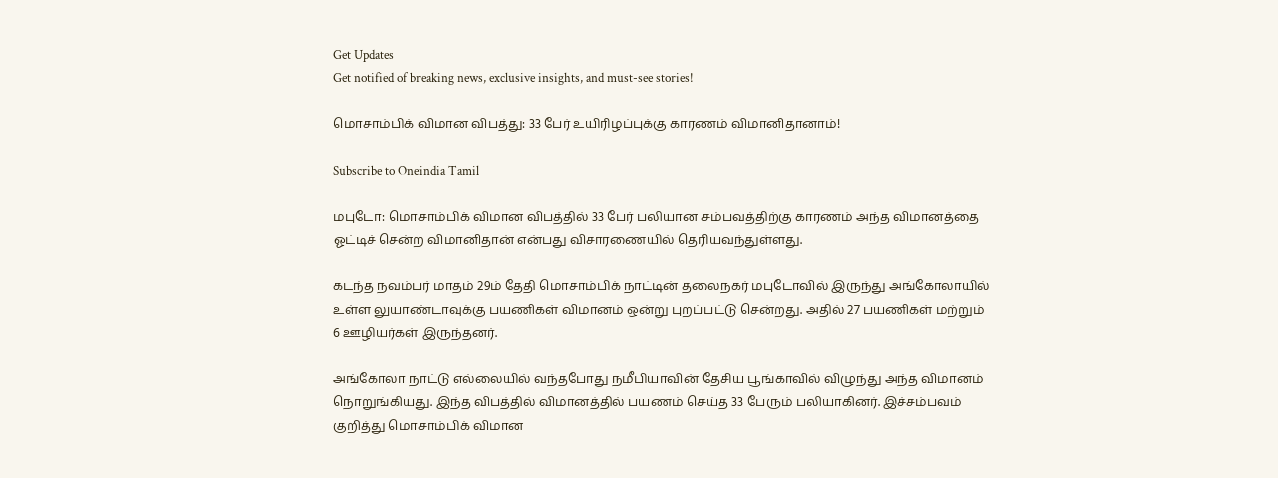Get Updates
Get notified of breaking news, exclusive insights, and must-see stories!

மொசாம்பிக் விமான விபத்து: 33 பேர் உயிரிழப்புக்கு காரணம் விமானிதானாம்!

Subscribe to Oneindia Tamil

மபுடோ: மொசாம்பிக் விமான விபத்தில் 33 பேர் பலியான சம்பவத்திற்கு காரணம் அந்த விமானத்தை ஓட்டிச் சென்ற விமானிதான் என்பது விசாரணையில் தெரியவந்துள்ளது.

கடந்த நவம்பர் மாதம் 29ம் தேதி மொசாம்பிக் நாட்டின் தலைநகர் மபுடோவில் இருந்து அங்கோலாயில் உள்ள லுயாண்டாவுக்கு பயணிகள் விமானம் ஒன்று புறப்பட்டு சென்றது. அதில் 27 பயணிகள் மற்றும் 6 ஊழியர்கள் இருந்தனர்.

அங்கோலா நாட்டு எல்லையில் வந்தபோது நமீபியாவின் தேசிய பூங்காவில் விழுந்து அந்த விமானம் நொறுங்கியது. இந்த விபத்தில் விமானத்தில் பயணம் செய்த 33 பேரும் பலியாகினர். இச்சம்பவம் குறித்து மொசாம்பிக் விமான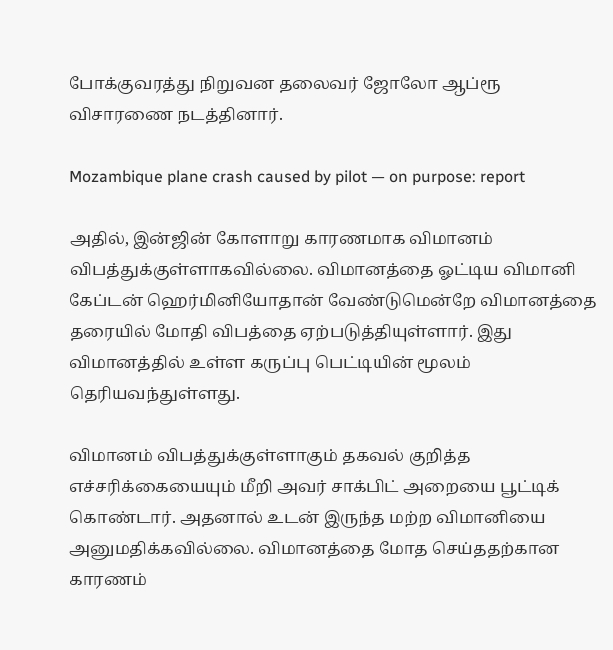போக்குவரத்து நிறுவன தலைவர் ஜோலோ ஆப்ரூ விசாரணை நடத்தினார்.

Mozambique plane crash caused by pilot — on purpose: report

அதில், இன்ஜின் கோளாறு காரணமாக விமானம் விபத்துக்குள்ளாகவில்லை. விமானத்தை ஓட்டிய விமானி கேப்டன் ஹெர்மினியோதான் வேண்டுமென்றே விமானத்தை தரையில் மோதி விபத்தை ஏற்படுத்தியுள்ளார். இது விமானத்தில் உள்ள கருப்பு பெட்டியின் மூலம் தெரியவந்துள்ளது.

விமானம் விபத்துக்குள்ளாகும் தகவல் குறித்த எச்சரிக்கையையும் மீறி அவர் சாக்பிட் அறையை பூட்டிக் கொண்டார். அதனால் உடன் இருந்த மற்ற விமானியை அனுமதிக்கவில்லை. விமானத்தை மோத செய்ததற்கான காரணம்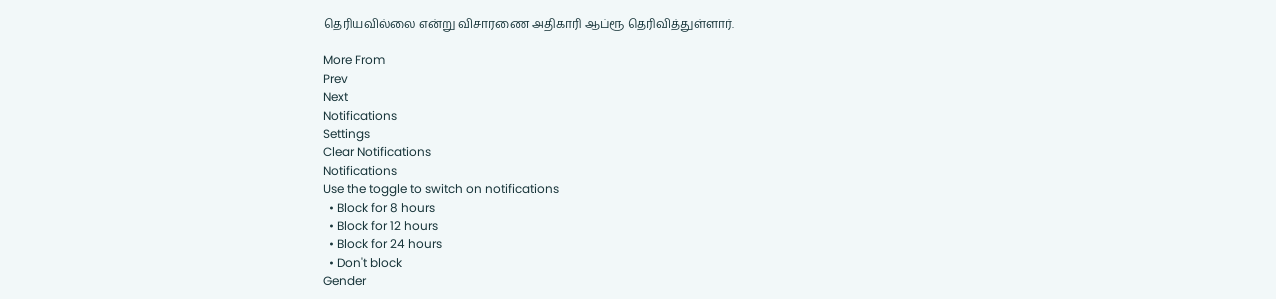தெரியவில்லை என்று விசாரணை அதிகாரி ஆப்ரூ தெரிவித்துள்ளார்.

More From
Prev
Next
Notifications
Settings
Clear Notifications
Notifications
Use the toggle to switch on notifications
  • Block for 8 hours
  • Block for 12 hours
  • Block for 24 hours
  • Don't block
Gender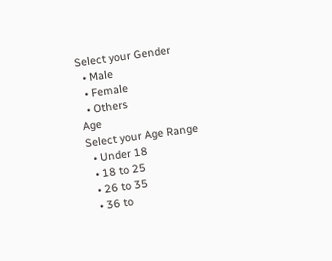Select your Gender
  • Male
  • Female
  • Others
Age
Select your Age Range
  • Under 18
  • 18 to 25
  • 26 to 35
  • 36 to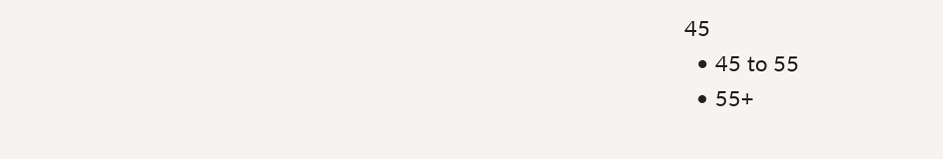45
  • 45 to 55
  • 55+